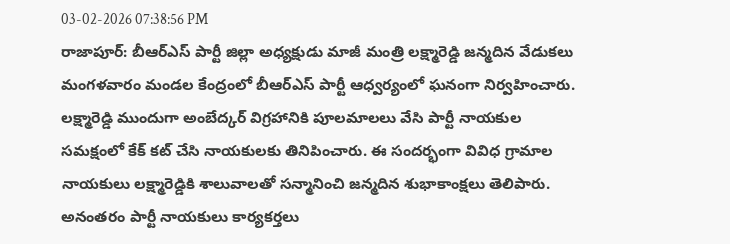03-02-2026 07:38:56 PM
రాజాపూర్: బీఆర్ఎస్ పార్టీ జిల్లా అధ్యక్షుడు మాజీ మంత్రి లక్ష్మారెడ్డి జన్మదిన వేడుకలు మంగళవారం మండల కేంద్రంలో బీఆర్ఎస్ పార్టీ ఆధ్వర్యంలో ఘనంగా నిర్వహించారు. లక్ష్మారెడ్డి ముందుగా అంబేద్కర్ విగ్రహానికి పూలమాలలు వేసి పార్టీ నాయకుల సమక్షంలో కేక్ కట్ చేసి నాయకులకు తినిపించారు. ఈ సందర్భంగా వివిధ గ్రామాల నాయకులు లక్ష్మారెడ్డికి శాలువాలతో సన్మానించి జన్మదిన శుభాకాంక్షలు తెలిపారు. అనంతరం పార్టీ నాయకులు కార్యకర్తలు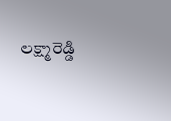లక్ష్మారెడ్డి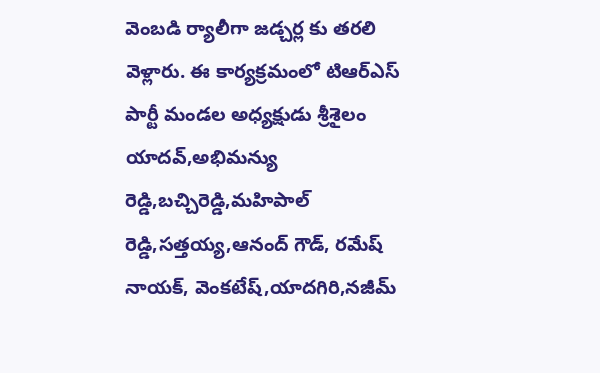వెంబడి ర్యాలీగా జడ్చర్ల కు తరలి వెళ్లారు. ఈ కార్యక్రమంలో టిఆర్ఎస్ పార్టీ మండల అధ్యక్షుడు శ్రీశైలం యాదవ్,అభిమన్యు రెడ్డి,బచ్చిరెడ్డి,మహిపాల్ రెడ్డి,సత్తయ్య,ఆనంద్ గౌడ్, రమేష్ నాయక్, వెంకటేష్,యాదగిరి,నజీమ్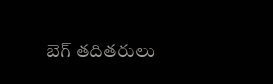బెగ్ తదితరులు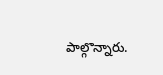పాల్గొన్నారు.